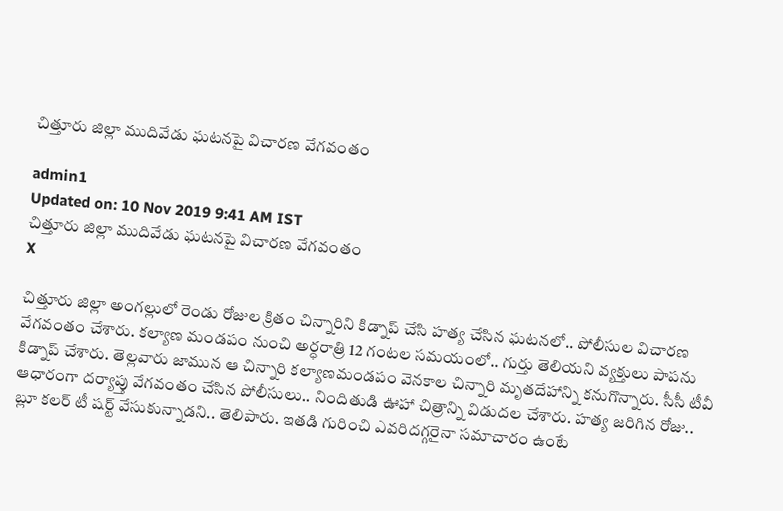చిత్తూరు జిల్లా ముదివేడు ఘటనపై విచారణ వేగవంతం

admin1
Updated on: 10 Nov 2019 9:41 AM IST
చిత్తూరు జిల్లా ముదివేడు ఘటనపై విచారణ వేగవంతం
X

చిత్తూరు జిల్లా అంగల్లులో రెండు రోజుల క్రితం చిన్నారిని కిడ్నాప్ చేసి హత్య చేసిన ఘటనలో.. పోలీసుల విచారణ వేగవంతం చేశారు. కల్యాణ మండపం నుంచి అర్ధరాత్రి 12 గంటల సమయంలో.. గుర్తు తెలియని వ్యక్తులు పాపను కిడ్నాప్ చేశారు. తెల్లవారు జామున ఆ చిన్నారి కల్యాణమండపం వెనకాల చిన్నారి మృతదేహాన్ని కనుగొన్నారు. సీసీ టీవీ ఆధారంగా దర్యాప్తు వేగవంతం చేసిన పోలీసులు.. నిందితుడి ఊహా చిత్రాన్ని విడుదల చేశారు. హత్య జరిగిన రోజు.. బ్లూ కలర్ టీ షర్ట్ వేసుకున్నాడని.. తెలిపారు. ఇతడి గురించి ఎవరిదగ్గరైనా సమాచారం ఉంటే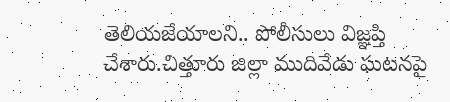తెలియజేయాలని.. పోలీసులు విజ్ఞప్తి చేశారు.చిత్తూరు జిల్లా ముదివేడు ఘటనపై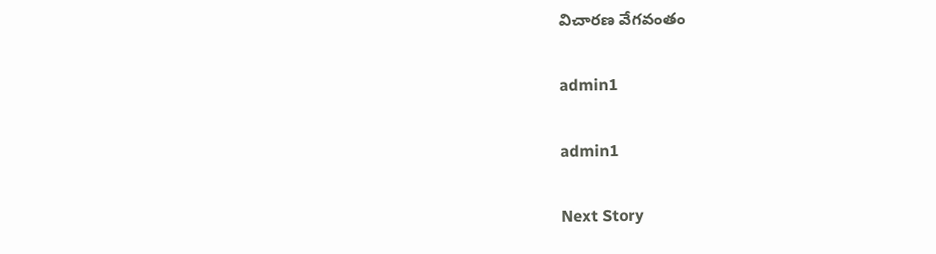విచారణ వేగవంతం

admin1

admin1

Next Story